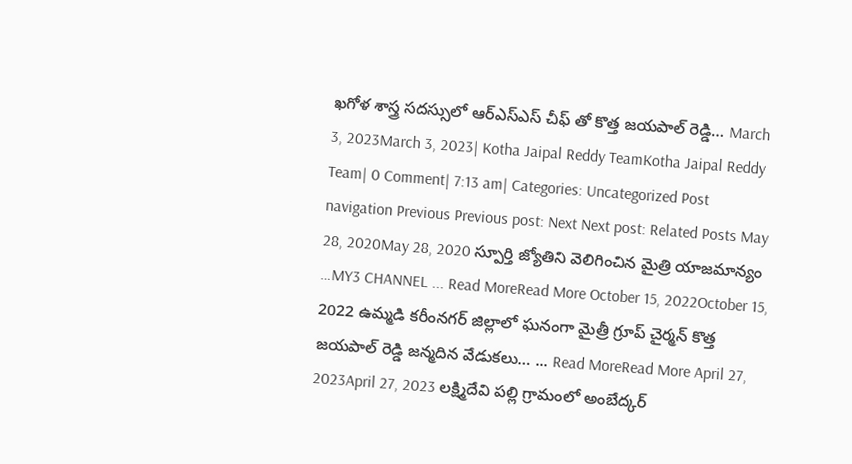ఖగోళ శాస్త్ర సదస్సులో ఆర్ఎస్ఎస్ చీఫ్ తో కొత్త జయపాల్ రెడ్డి… March 3, 2023March 3, 2023| Kotha Jaipal Reddy TeamKotha Jaipal Reddy Team| 0 Comment| 7:13 am| Categories: Uncategorized Post navigation Previous Previous post: Next Next post: Related Posts May 28, 2020May 28, 2020 స్పూర్తి జ్యోతిని వెలిగించిన మైత్రి యాజమాన్యం …MY3 CHANNEL ... Read MoreRead More October 15, 2022October 15, 2022 ఉమ్మడి కరీంనగర్ జిల్లాలో ఘనంగా మైత్రీ గ్రూప్ చైర్మన్ కొత్త జయపాల్ రెడ్డి జన్మదిన వేడుకలు… ... Read MoreRead More April 27, 2023April 27, 2023 లక్ష్మిదేవి పల్లి గ్రామంలో అంబేద్కర్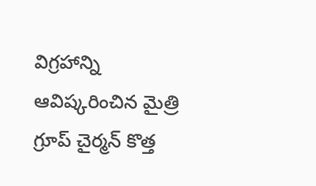విగ్రహాన్ని ఆవిష్కరించిన మైత్రి గ్రూప్ చైర్మన్ కొత్త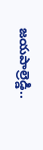జయపాల్రెడ్డి..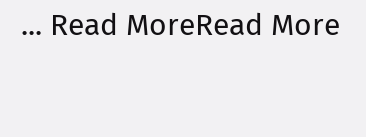... Read MoreRead More